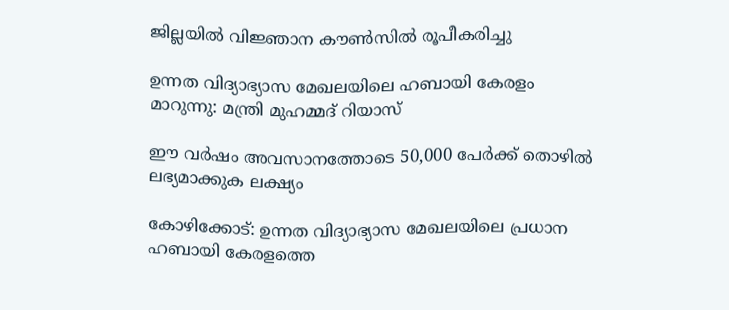ജില്ലയില്‍ വിജ്ഞാന കൗണ്‍സില്‍ രൂപീകരിച്ചു

ഉന്നത വിദ്യാഭ്യാസ മേഖലയിലെ ഹബായി കേരളം മാറുന്നു: മന്ത്രി മുഹമ്മദ് റിയാസ്

ഈ വര്‍ഷം അവസാനത്തോടെ 50,000 പേര്‍ക്ക് തൊഴില്‍ ലഭ്യമാക്കുക ലക്ഷ്യം

കോഴിക്കോട്: ഉന്നത വിദ്യാഭ്യാസ മേഖലയിലെ പ്രധാന ഹബായി കേരളത്തെ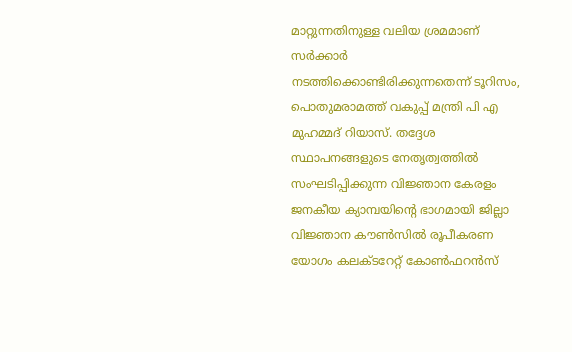മാറ്റുന്നതിനുള്ള വലിയ ശ്രമമാണ് സര്‍ക്കാര്‍ നടത്തിക്കൊണ്ടിരിക്കുന്നതെന്ന് ടൂറിസം, പൊതുമരാമത്ത് വകുപ്പ് മന്ത്രി പി എ മുഹമ്മദ് റിയാസ്. തദ്ദേശ സ്ഥാപനങ്ങളുടെ നേതൃത്വത്തില്‍ സംഘടിപ്പിക്കുന്ന വിജ്ഞാന കേരളം ജനകീയ ക്യാമ്പയിന്റെ ഭാഗമായി ജില്ലാ വിജ്ഞാന കൗണ്‍സില്‍ രൂപീകരണ യോഗം കലക്ടറേറ്റ് കോണ്‍ഫറന്‍സ്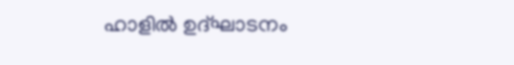ഹാളില്‍ ഉദ്ഘാടനം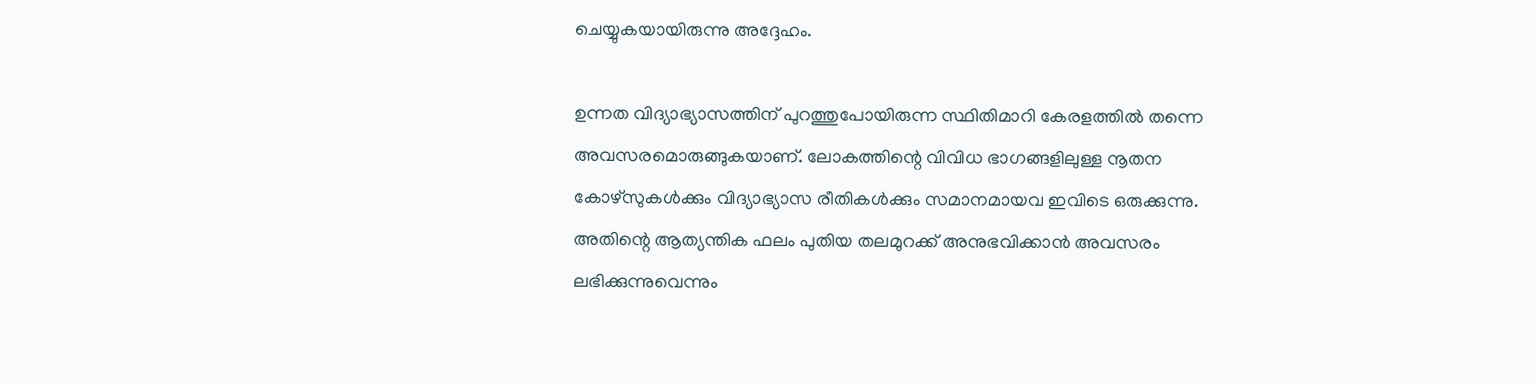ചെയ്യുകയായിരുന്നു അദ്ദേഹം.

ഉന്നത വിദ്യാഭ്യാസത്തിന് പുറത്തുപോയിരുന്ന സ്ഥിതിമാറി കേരളത്തില്‍ തന്നെ അവസരമൊരുങ്ങുകയാണ്. ലോകത്തിന്റെ വിവിധ ഭാഗങ്ങളിലുള്ള നൂതന കോഴ്സുകള്‍ക്കും വിദ്യാഭ്യാസ രീതികള്‍ക്കും സമാനമായവ ഇവിടെ ഒരുക്കുന്നു. അതിന്റെ ആത്യന്തിക ഫലം പുതിയ തലമുറക്ക് അനുഭവിക്കാന്‍ അവസരം ലഭിക്കുന്നുവെന്നും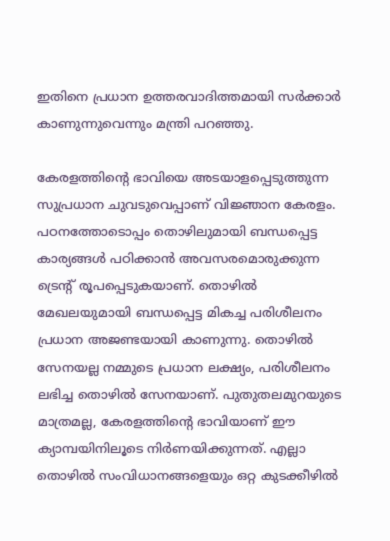ഇതിനെ പ്രധാന ഉത്തരവാദിത്തമായി സര്‍ക്കാര്‍ കാണുന്നുവെന്നും മന്ത്രി പറഞ്ഞു.

കേരളത്തിന്റെ ഭാവിയെ അടയാളപ്പെടുത്തുന്ന സുപ്രധാന ചുവടുവെപ്പാണ് വിജ്ഞാന കേരളം. പഠനത്തോടൊപ്പം തൊഴിലുമായി ബന്ധപ്പെട്ട കാര്യങ്ങള്‍ പഠിക്കാന്‍ അവസരമൊരുക്കുന്ന ട്രെന്റ് രൂപപ്പെടുകയാണ്. തൊഴില്‍ മേഖലയുമായി ബന്ധപ്പെട്ട മികച്ച പരിശീലനം പ്രധാന അജണ്ടയായി കാണുന്നു. തൊഴില്‍ സേനയല്ല നമ്മുടെ പ്രധാന ലക്ഷ്യം, പരിശീലനം ലഭിച്ച തൊഴില്‍ സേനയാണ്. പുതുതലമുറയുടെ മാത്രമല്ല, കേരളത്തിന്റെ ഭാവിയാണ് ഈ ക്യാമ്പയിനിലൂടെ നിര്‍ണയിക്കുന്നത്. എല്ലാ തൊഴില്‍ സംവിധാനങ്ങളെയും ഒറ്റ കുടക്കീഴില്‍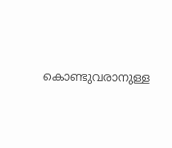കൊണ്ടുവരാനുള്ള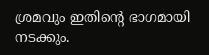ശ്രമവും ഇതിന്റെ ഭാഗമായി നടക്കും.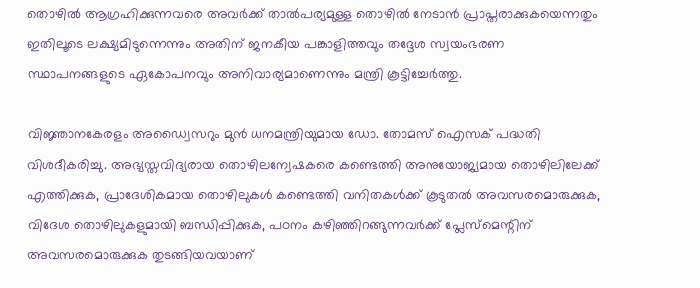തൊഴില്‍ ആഗ്രഹിക്കുന്നവരെ അവര്‍ക്ക് താല്‍പര്യമുള്ള തൊഴില്‍ നേടാന്‍ പ്രാപ്തരാക്കുകയെന്നതും ഇതിലൂടെ ലക്ഷ്യമിടുന്നെന്നും അതിന് ജനകീയ പങ്കാളിത്തവും തദ്ദേശ സ്വയംഭരണ സ്ഥാപനങ്ങളുടെ ഏകോപനവും അനിവാര്യമാണെന്നും മന്ത്രി കൂട്ടിച്ചേര്‍ത്തു.

വിജ്ഞാനകേരളം അഡ്വൈസറും മുന്‍ ധനമന്ത്രിയുമായ ഡോ. തോമസ് ഐസക് പദ്ധതി വിശദീകരിച്ചു. അഭ്യസ്തവിദ്യരായ തൊഴിലന്വേഷകരെ കണ്ടെത്തി അനുയോജ്യമായ തൊഴിലിലേക്ക് എത്തിക്കുക, പ്രാദേശികമായ തൊഴിലുകള്‍ കണ്ടെത്തി വനിതകള്‍ക്ക് കൂടുതല്‍ അവസരമൊരുക്കുക, വിദേശ തൊഴിലുകളുമായി ബന്ധിപ്പിക്കുക, പഠനം കഴിഞ്ഞിറങ്ങുന്നവര്‍ക്ക് പ്ലേസ്മെന്റിന് അവസരമൊരുക്കുക തുടങ്ങിയവയാണ്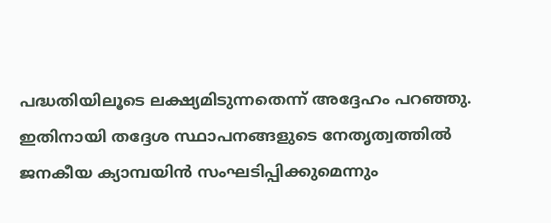പദ്ധതിയിലൂടെ ലക്ഷ്യമിടുന്നതെന്ന് അദ്ദേഹം പറഞ്ഞു. ഇതിനായി തദ്ദേശ സ്ഥാപനങ്ങളുടെ നേതൃത്വത്തില്‍ ജനകീയ ക്യാമ്പയിന്‍ സംഘടിപ്പിക്കുമെന്നും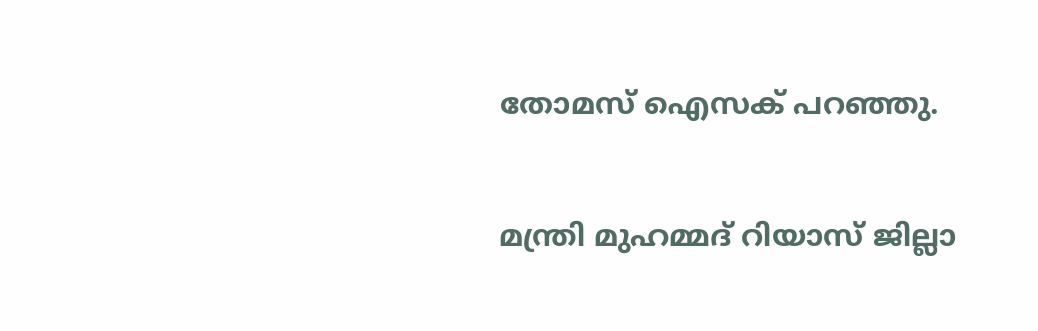തോമസ് ഐസക് പറഞ്ഞു.

മന്ത്രി മുഹമ്മദ് റിയാസ് ജില്ലാ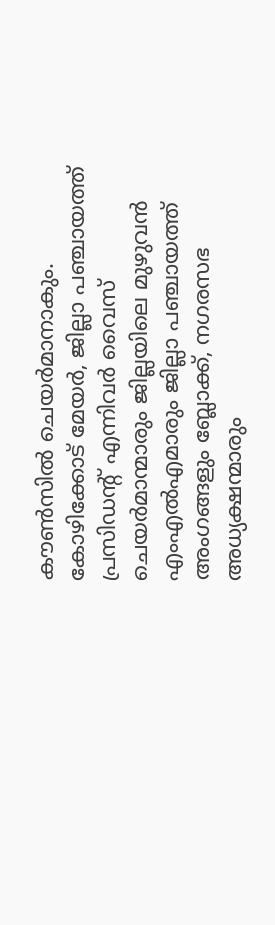കൗണ്‍സില്‍ ചെയര്‍മാനാകും. കോഴിക്കോട് മേയര്‍, ജില്ലാ പഞ്ചായത്ത് പ്രസിഡന്റ് എന്നിവര്‍ വൈസ് ചെയര്‍മാന്മാരും ജില്ലയിലെ മുഴുവന്‍ എംഎല്‍എമാരും ജില്ലാ പഞ്ചായത്ത് അംഗങ്ങളും ബ്ലോക്ക്, നഗരസഭ അധ്യക്ഷന്മാരും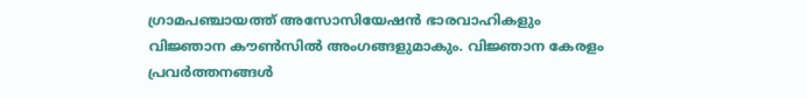ഗ്രാമപഞ്ചായത്ത് അസോസിയേഷന്‍ ഭാരവാഹികളും വിജ്ഞാന കൗണ്‍സില്‍ അംഗങ്ങളുമാകും. വിജ്ഞാന കേരളം പ്രവര്‍ത്തനങ്ങള്‍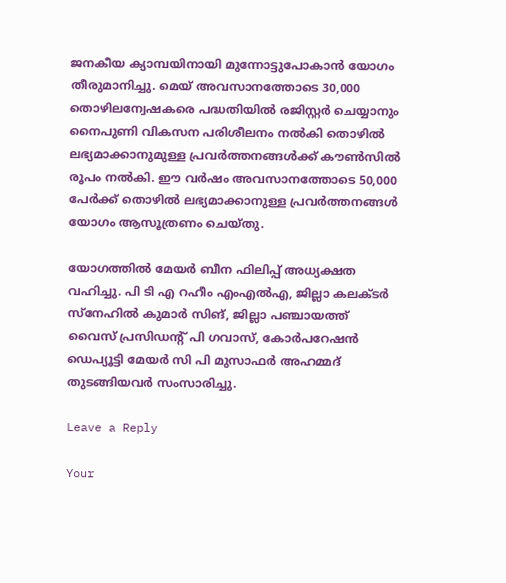ജനകീയ ക്യാമ്പയിനായി മുന്നോട്ടുപോകാന്‍ യോഗം തീരുമാനിച്ചു. മെയ് അവസാനത്തോടെ 30,000 തൊഴിലന്വേഷകരെ പദ്ധതിയില്‍ രജിസ്റ്റര്‍ ചെയ്യാനും നൈപുണി വികസന പരിശീലനം നല്‍കി തൊഴില്‍ ലഭ്യമാക്കാനുമുള്ള പ്രവര്‍ത്തനങ്ങള്‍ക്ക് കൗണ്‍സില്‍ രൂപം നല്‍കി. ഈ വര്‍ഷം അവസാനത്തോടെ 50,000 പേര്‍ക്ക് തൊഴില്‍ ലഭ്യമാക്കാനുള്ള പ്രവര്‍ത്തനങ്ങള്‍ യോഗം ആസൂത്രണം ചെയ്തു.

യോഗത്തില്‍ മേയര്‍ ബീന ഫിലിപ്പ് അധ്യക്ഷത വഹിച്ചു. പി ടി എ റഹീം എംഎല്‍എ, ജില്ലാ കലക്ടര്‍ സ്നേഹില്‍ കുമാര്‍ സിങ്, ജില്ലാ പഞ്ചായത്ത് വൈസ് പ്രസിഡന്റ് പി ഗവാസ്, കോര്‍പറേഷന്‍ ഡെപ്യൂട്ടി മേയര്‍ സി പി മുസാഫര്‍ അഹമ്മദ് തുടങ്ങിയവര്‍ സംസാരിച്ചു.

Leave a Reply

Your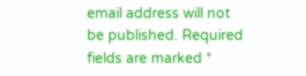email address will not be published. Required fields are marked *